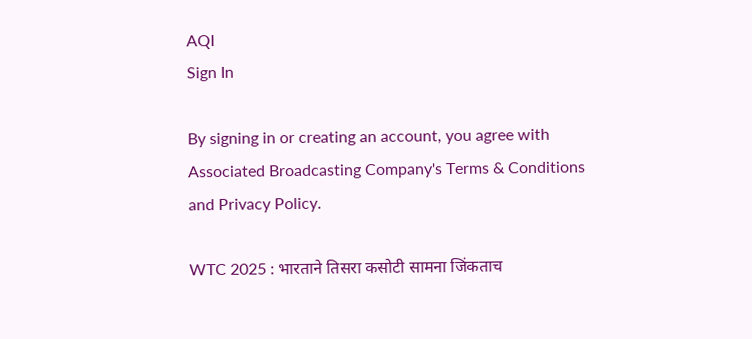AQI
Sign In

By signing in or creating an account, you agree with Associated Broadcasting Company's Terms & Conditions and Privacy Policy.

WTC 2025 : भारताने तिसरा कसोटी सामना जिंकताच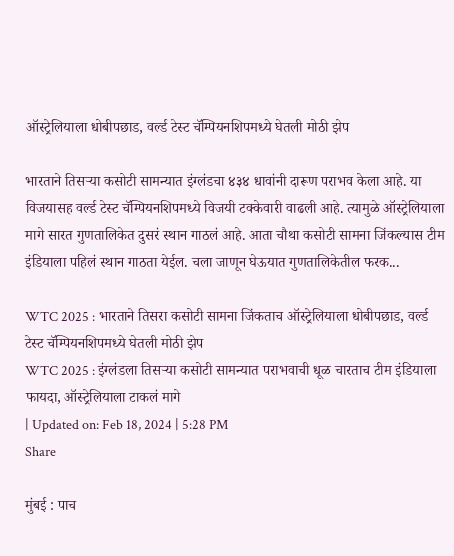ऑस्ट्रेलियाला धोबीपछाड, वर्ल्ड टेस्ट चॅम्पियनशिपमध्ये घेतली मोठी झेप

भारताने तिसऱ्या कसोटी सामन्यात इंग्लंडचा ४३४ धावांनी दारूण पराभव केला आहे. या विजयासह वर्ल्ड टेस्ट चॅम्पियनशिपमध्ये विजयी टक्केवारी वाढली आहे. त्यामुळे ऑस्ट्रेलियाला मागे सारत गुणतालिकेत दुसरं स्थान गाठलं आहे. आता चौथा कसोटी सामना जिंकल्यास टीम इंडियाला पहिलं स्थान गाठता येईल. चला जाणून घेऊयात गुणतालिकेतील फरक...

WTC 2025 : भारताने तिसरा कसोटी सामना जिंकताच ऑस्ट्रेलियाला धोबीपछाड, वर्ल्ड टेस्ट चॅम्पियनशिपमध्ये घेतली मोठी झेप
WTC 2025 : इंग्लंडला तिसऱ्या कसोटी सामन्यात पराभवाची धूळ चारताच टीम इंडियाला फायदा, ऑस्ट्रेलियाला टाकलं मागे
| Updated on: Feb 18, 2024 | 5:28 PM
Share

मुंबई : पाच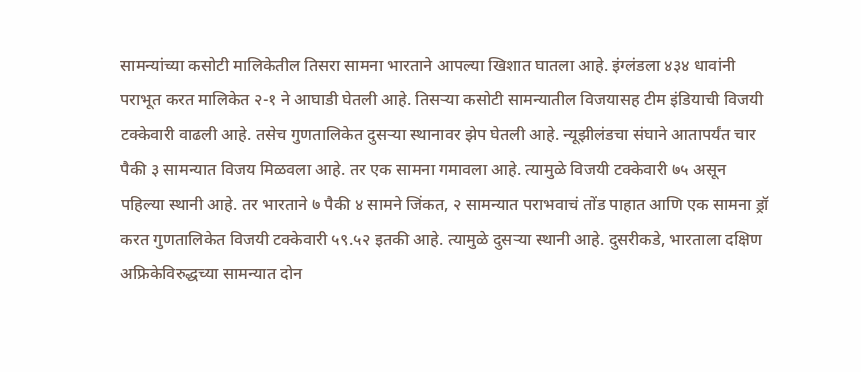सामन्यांच्या कसोटी मालिकेतील तिसरा सामना भारताने आपल्या खिशात घातला आहे. इंग्लंडला ४३४ धावांनी पराभूत करत मालिकेत २-१ ने आघाडी घेतली आहे. तिसऱ्या कसोटी सामन्यातील विजयासह टीम इंडियाची विजयी टक्केवारी वाढली आहे. तसेच गुणतालिकेत दुसऱ्या स्थानावर झेप घेतली आहे. न्यूझीलंडचा संघाने आतापर्यंत चार पैकी ३ सामन्यात विजय मिळवला आहे. तर एक सामना गमावला आहे. त्यामुळे विजयी टक्केवारी ७५ असून पहिल्या स्थानी आहे. तर भारताने ७ पैकी ४ सामने जिंकत, २ सामन्यात पराभवाचं तोंड पाहात आणि एक सामना ड्रॉ करत गुणतालिकेत विजयी टक्केवारी ५९.५२ इतकी आहे. त्यामुळे दुसऱ्या स्थानी आहे. दुसरीकडे, भारताला दक्षिण अफ्रिकेविरुद्धच्या सामन्यात दोन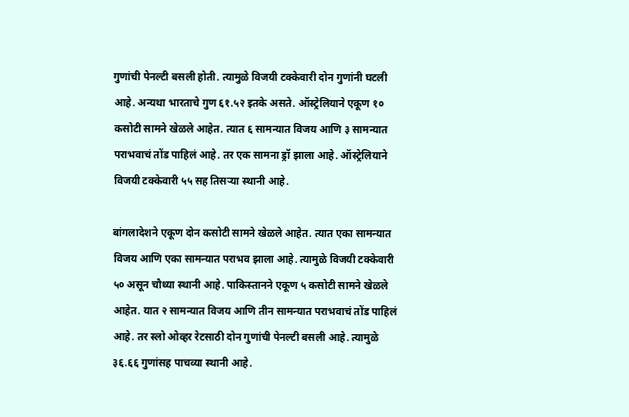गुणांची पेनल्टी बसली होती. त्यामुळे विजयी टक्केवारी दोन गुणांनी घटली आहे. अन्यथा भारताचे गुण ६१.५२ इतके असते. ऑस्ट्रेलियाने एकूण १० कसोटी सामने खेळले आहेत. त्यात ६ सामन्यात विजय आणि ३ सामन्यात पराभवाचं तोंड पाहिलं आहे. तर एक सामना ड्रॉ झाला आहे. ऑस्ट्रेलियाने विजयी टक्केवारी ५५ सह तिसऱ्या स्थानी आहे.

बांगलादेशने एकूण दोन कसोटी सामने खेळले आहेत. त्यात एका सामन्यात विजय आणि एका सामन्यात पराभव झाला आहे. त्यामुळे विजयी टक्केवारी ५० असून चौथ्या स्थानी आहे. पाकिस्तानने एकूण ५ कसोटी सामने खेळले आहेत. यात २ सामन्यात विजय आणि तीन सामन्यात पराभवाचं तोंड पाहिलं आहे. तर स्लो ओव्हर रेटसाठी दोन गुणांची पेनल्टी बसली आहे. त्यामुळे ३६.६६ गुणांसह पाचव्या स्थानी आहे.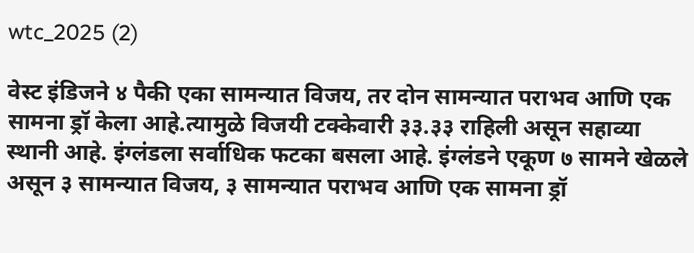wtc_2025 (2)

वेस्ट इंडिजने ४ पैकी एका सामन्यात विजय, तर दोन सामन्यात पराभव आणि एक सामना ड्रॉ केला आहे.त्यामुळे विजयी टक्केवारी ३३.३३ राहिली असून सहाव्या स्थानी आहे. इंग्लंडला सर्वाधिक फटका बसला आहे. इंग्लंडने एकूण ७ सामने खेळले असून ३ सामन्यात विजय, ३ सामन्यात पराभव आणि एक सामना ड्रॉ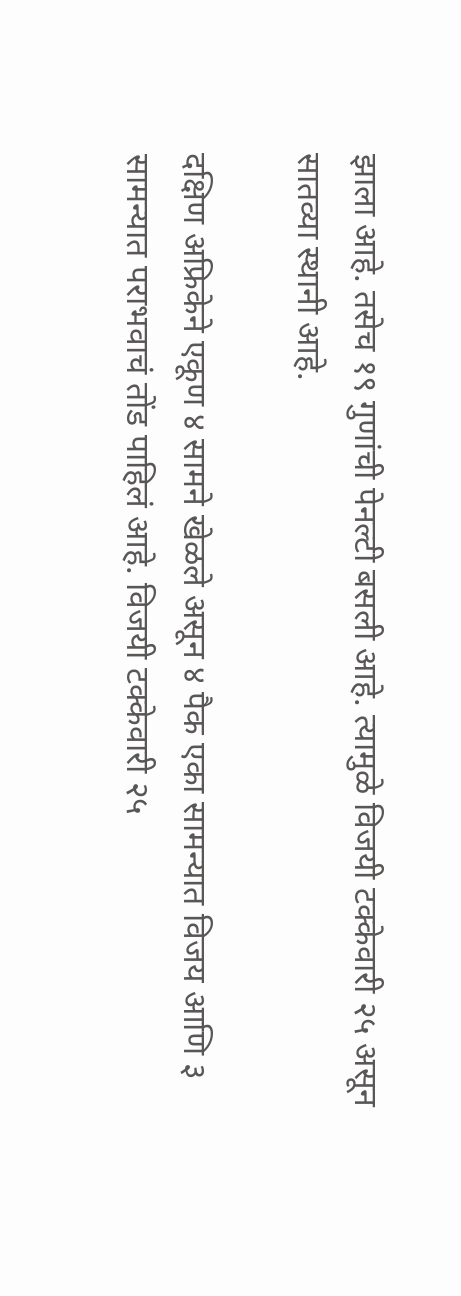झाला आहे. तसेच १९ गुणांची पेनल्टी बसली आहे. त्यामुळे विजयी टक्केवारी २५ असून सातव्या स्थानी आहे.

दक्षिण अफ्रिकेने एकूण ४ सामने खेळले असून ४ पैक एका सामन्यात विजय आणि ३ सामन्यात पराभवाचं तोंड पाहिलं आहे. विजयी टक्केवारी २५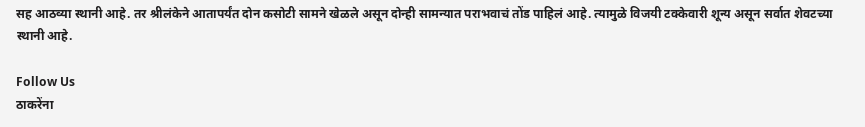सह आठव्या स्थानी आहे. तर श्रीलंकेने आतापर्यंत दोन कसोटी सामने खेळले असून दोन्ही सामन्यात पराभवाचं तोंड पाहिलं आहे. त्यामुळे विजयी टक्केवारी शून्य असून सर्वात शेवटच्या स्थानी आहे.

Follow Us
ठाकरेंना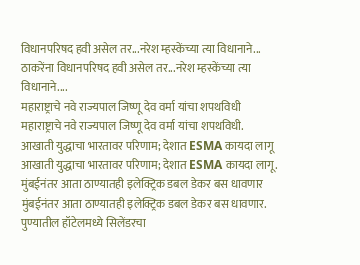विधानपरिषद हवी असेल तर...नरेश म्हस्केंच्या त्या विधानाने...
ठाकरेंना विधानपरिषद हवी असेल तर...नरेश म्हस्केंच्या त्या विधानाने....
महाराष्ट्राचे नवे राज्यपाल जिष्णू देव वर्मा यांचा शपथविधी
महाराष्ट्राचे नवे राज्यपाल जिष्णू देव वर्मा यांचा शपथविधी.
आखाती युद्धाचा भारतावर परिणाम; देशात ESMA कायदा लागू
आखाती युद्धाचा भारतावर परिणाम; देशात ESMA कायदा लागू.
मुंबईनंतर आता ठाण्यातही इलेक्ट्रिक डबल डेकर बस धावणार
मुंबईनंतर आता ठाण्यातही इलेक्ट्रिक डबल डेकर बस धावणार.
पुण्यातील हॉटेलमध्ये सिलेंडरचा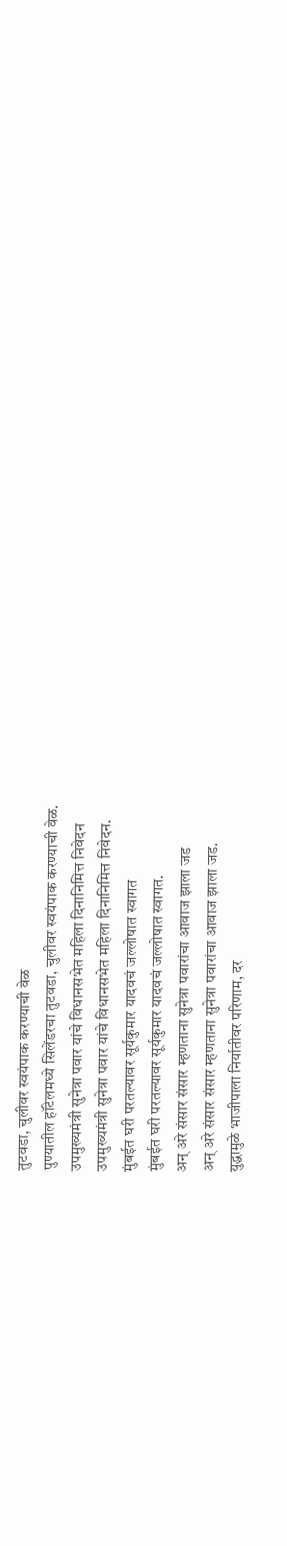तुटवडा, चुलीवर स्वयंपाक करण्याची वेळ
पुण्यातील हॉटेलमध्ये सिलेंडरचा तुटवडा, चुलीवर स्वयंपाक करण्याची वेळ.
उपमुख्यमंत्री सुनेत्रा पवार यांचे विधानसभेत महिला दिनानिमित्त निवेदन
उपमुख्यमंत्री सुनेत्रा पवार यांचे विधानसभेत महिला दिनानिमित्त निवेदन.
मुंबईत घरी परतल्यावर सूर्यकुमार यादवचं जल्लोषात स्वागत
मुंबईत घरी परतल्यावर सूर्यकुमार यादवचं जल्लोषात स्वागत.
अन् अरे संसार संसार म्हणताना सुनेत्रा पवारांचा आवाज झाला जड
अन् अरे संसार संसार म्हणताना सुनेत्रा पवारांचा आवाज झाला जड.
युद्धामुळे भाजीपाला निर्यातीवर परिणाम, दर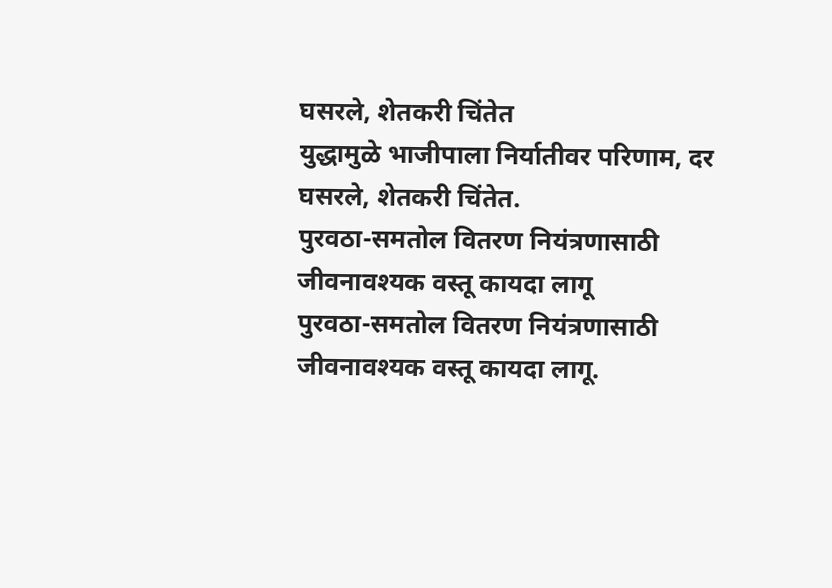घसरले, शेतकरी चिंतेत
युद्धामुळे भाजीपाला निर्यातीवर परिणाम, दर घसरले, शेतकरी चिंतेत.
पुरवठा-समतोल वितरण नियंत्रणासाठी जीवनावश्यक वस्तू कायदा लागू
पुरवठा-समतोल वितरण नियंत्रणासाठी जीवनावश्यक वस्तू कायदा लागू.